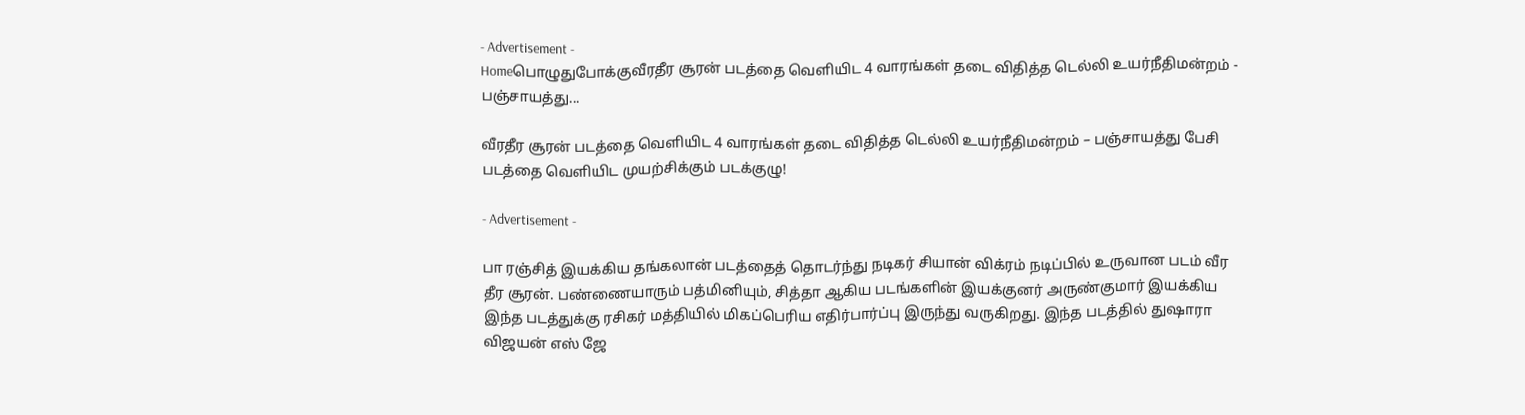- Advertisement -
Homeபொழுதுபோக்குவீரதீர சூரன் படத்தை வெளியிட 4 வாரங்கள் தடை விதித்த டெல்லி உயர்நீதிமன்றம் - பஞ்சாயத்து...

வீரதீர சூரன் படத்தை வெளியிட 4 வாரங்கள் தடை விதித்த டெல்லி உயர்நீதிமன்றம் – பஞ்சாயத்து பேசி படத்தை வெளியிட முயற்சிக்கும் படக்குழு!

- Advertisement -

பா ரஞ்சித் இயக்கிய தங்கலான் படத்தைத் தொடர்ந்து நடிகர் சியான் விக்ரம் நடிப்பில் உருவான படம் வீர தீர சூரன். பண்ணையாரும் பத்மினியும், சித்தா ஆகிய படங்களின் இயக்குனர் அருண்குமார் இயக்கிய இந்த படத்துக்கு ரசிகர் மத்தியில் மிகப்பெரிய எதிர்பார்ப்பு இருந்து வருகிறது. இந்த படத்தில் துஷாரா விஜயன் எஸ் ஜே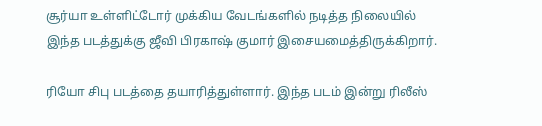சூர்யா உள்ளிட்டோர் முக்கிய வேடங்களில் நடித்த நிலையில் இந்த படத்துக்கு ஜீவி பிரகாஷ் குமார் இசையமைத்திருக்கிறார்.

ரியோ சிபு படத்தை தயாரித்துள்ளார். இந்த படம் இன்று ரிலீஸ்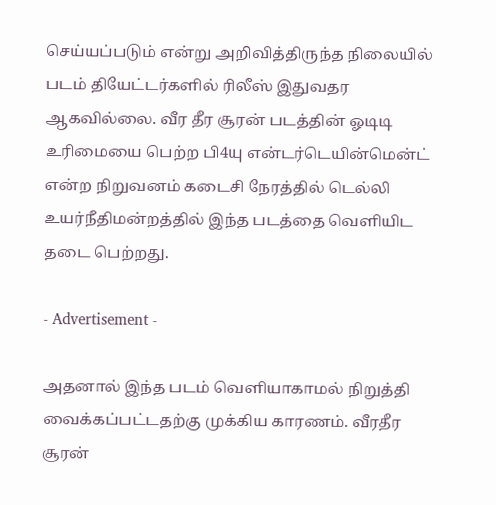செய்யப்படும் என்று அறிவித்திருந்த நிலையில் படம் தியேட்டர்களில் ரிலீஸ் இதுவதர ஆகவில்லை. வீர தீர சூரன் படத்தின் ஓடிடி உரிமையை பெற்ற பி4யு என்டர்டெயின்மென்ட் என்ற நிறுவனம் கடைசி நேரத்தில் டெல்லி உயர்நீதிமன்றத்தில் இந்த படத்தை வெளியிட தடை பெற்றது.

- Advertisement -

அதனால் இந்த படம் வெளியாகாமல் நிறுத்தி வைக்கப்பட்டதற்கு முக்கிய காரணம். வீரதீர சூரன்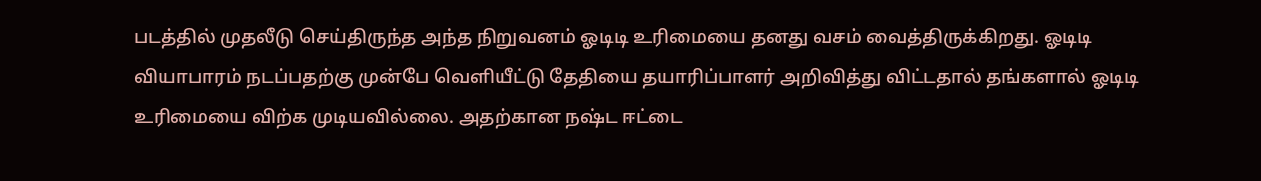படத்தில் முதலீடு செய்திருந்த அந்த நிறுவனம் ஓடிடி உரிமையை தனது வசம் வைத்திருக்கிறது. ஓடிடி வியாபாரம் நடப்பதற்கு முன்பே வெளியீட்டு தேதியை தயாரிப்பாளர் அறிவித்து விட்டதால் தங்களால் ஓடிடி உரிமையை விற்க முடியவில்லை. அதற்கான நஷ்ட ஈட்டை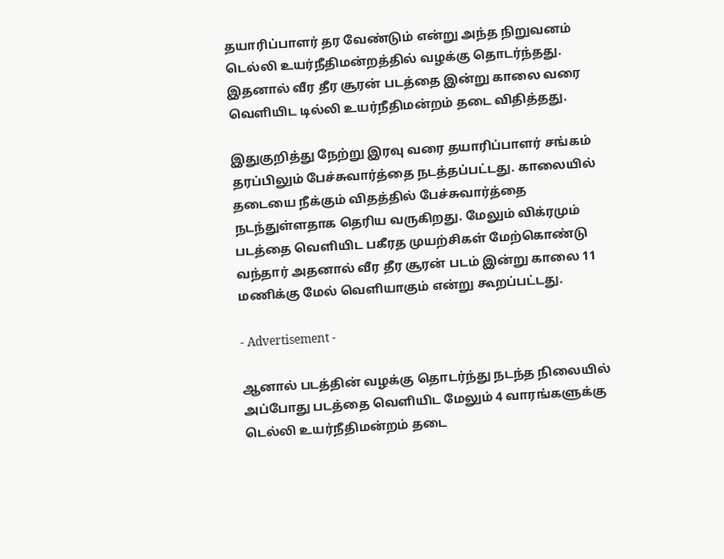தயாரிப்பாளர் தர வேண்டும் என்று அந்த நிறுவனம் டெல்லி உயர்நீதிமன்றத்தில் வழக்கு தொடர்ந்தது. இதனால் வீர தீர சூரன் படத்தை இன்று காலை வரை வெளியிட டில்லி உயர்நீதிமன்றம் தடை விதித்தது.

இதுகுறித்து நேற்று இரவு வரை தயாரிப்பாளர் சங்கம் தரப்பிலும் பேச்சுவார்த்தை நடத்தப்பட்டது. காலையில் தடையை நீக்கும் விதத்தில் பேச்சுவார்த்தை நடந்துள்ளதாக தெரிய வருகிறது. மேலும் விக்ரமும் படத்தை வெளியிட பகீரத முயற்சிகள் மேற்கொண்டு வந்தார் அதனால் வீர தீர சூரன் படம் இன்று காலை 11 மணிக்கு மேல் வெளியாகும் என்று கூறப்பட்டது.

- Advertisement -

ஆனால் படத்தின் வழக்கு தொடர்ந்து நடந்த நிலையில் அப்போது படத்தை வெளியிட மேலும் 4 வாரங்களுக்கு டெல்லி உயர்நீதிமன்றம் தடை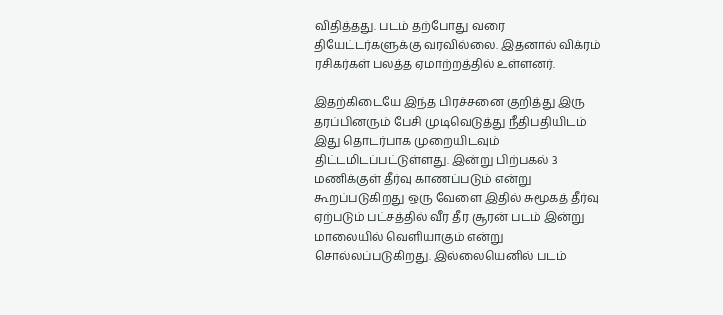விதித்தது. படம் தற்போது வரை தியேட்டர்களுக்கு வரவில்லை. இதனால் விக்ரம் ரசிகர்கள் பலத்த ஏமாற்றத்தில் உள்ளனர்.

இதற்கிடையே இந்த பிரச்சனை குறித்து இரு தரப்பினரும் பேசி முடிவெடுத்து நீதிபதியிடம் இது தொடர்பாக முறையிடவும் திட்டமிடப்பட்டுள்ளது. இன்று பிற்பகல் 3 மணிக்குள் தீர்வு காணப்படும் என்று கூறப்படுகிறது ஒரு வேளை இதில் சுமூகத் தீர்வு ஏற்படும் பட்சத்தில் வீர தீர சூரன் படம் இன்று மாலையில் வெளியாகும் என்று சொல்லப்படுகிறது. இல்லையெனில் படம்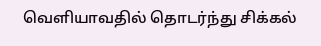வெளியாவதில் தொடர்ந்து சிக்கல்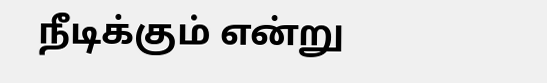நீடிக்கும் என்று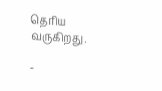தெரிய வருகிறது.

-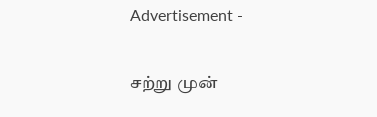Advertisement -

சற்று முன்